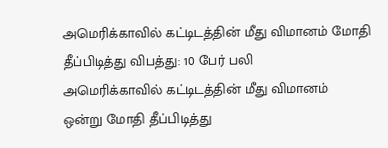அமெரிக்காவில் கட்டிடத்தின் மீது விமானம் மோதி தீப்பிடித்து விபத்து: 10 பேர் பலி
அமெரிக்காவில் கட்டிடத்தின் மீது விமானம் ஒன்று மோதி தீப்பிடித்து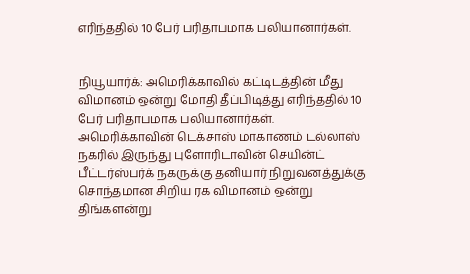எரிந்ததில் 10 பேர் பரிதாபமாக பலியானார்கள்.


நியூயார்க்: அமெரிக்காவில் கட்டிடத்தின் மீது விமானம் ஒன்று மோதி தீப்பிடித்து எரிந்ததில் 10 பேர் பரிதாபமாக பலியானார்கள்.
அமெரிக்காவின் டெக்சாஸ் மாகாணம் டல்லாஸ் நகரில் இருந்து புளோரிடாவின் செயின்ட் பீட்டர்ஸ்பர்க் நகருக்கு தனியார் நிறுவனத்துக்கு சொந்தமான சிறிய ரக விமானம் ஒன்று திங்களன்று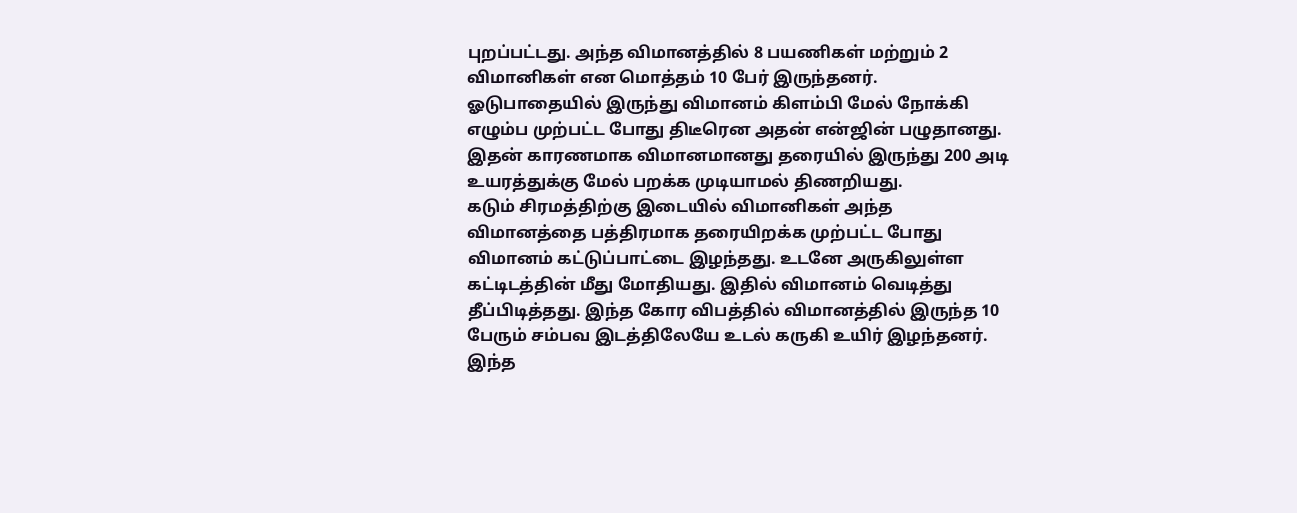புறப்பட்டது. அந்த விமானத்தில் 8 பயணிகள் மற்றும் 2 விமானிகள் என மொத்தம் 10 பேர் இருந்தனர்.
ஓடுபாதையில் இருந்து விமானம் கிளம்பி மேல் நோக்கி எழும்ப முற்பட்ட போது திடீரென அதன் என்ஜின் பழுதானது. இதன் காரணமாக விமானமானது தரையில் இருந்து 200 அடி உயரத்துக்கு மேல் பறக்க முடியாமல் திணறியது.
கடும் சிரமத்திற்கு இடையில் விமானிகள் அந்த விமானத்தை பத்திரமாக தரையிறக்க முற்பட்ட போது விமானம் கட்டுப்பாட்டை இழந்தது. உடனே அருகிலுள்ள கட்டிடத்தின் மீது மோதியது. இதில் விமானம் வெடித்து தீப்பிடித்தது. இந்த கோர விபத்தில் விமானத்தில் இருந்த 10 பேரும் சம்பவ இடத்திலேயே உடல் கருகி உயிர் இழந்தனர்.
இந்த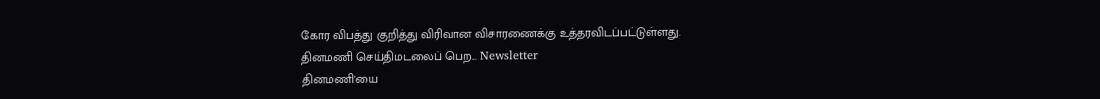கோர விபத்து குறித்து விரிவான விசாரணைக்கு உத்தரவிடப்பட்டுள்ளது.
தினமணி செய்திமடலைப் பெற... Newsletter
தினமணி'யை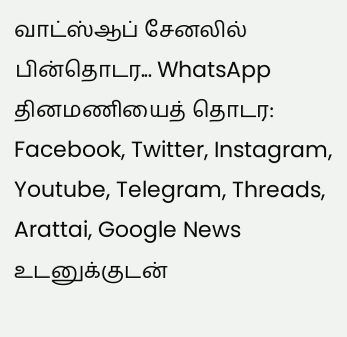வாட்ஸ்ஆப் சேனலில் பின்தொடர... WhatsApp
தினமணியைத் தொடர: Facebook, Twitter, Instagram, Youtube, Telegram, Threads, Arattai, Google News
உடனுக்குடன்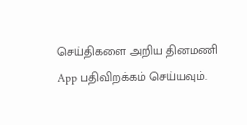செய்திகளை அறிய தினமணி App பதிவிறக்கம் செய்யவும்.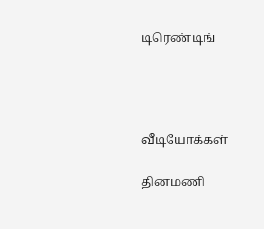டிரெண்டிங்




வீடியோக்கள்

தினமணி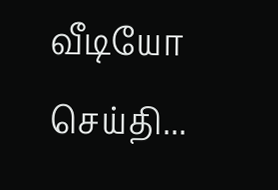வீடியோ செய்தி...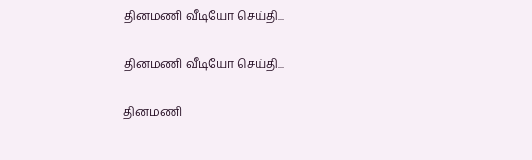தினமணி வீடியோ செய்தி...

தினமணி வீடியோ செய்தி...

தினமணி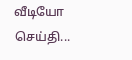வீடியோ செய்தி...